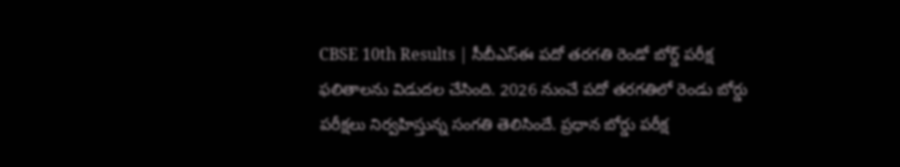CBSE 10th Results | సీబీఎస్ఈ పదో తరగతి రెండో బోర్డ్ పరీక్ష ఫలితాలను విడుదల చేసింది. 2026 నుంచే పదో తరగతిలో రెండు బోర్డు పరీక్షలు నిర్వహిస్తున్న సంగతి తెలిసిందే. ప్రధాన బోర్డు పరీక్ష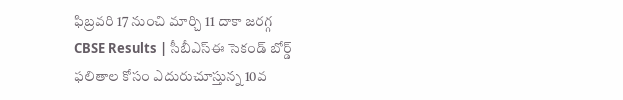ఫిబ్రవరి 17 నుంచి మార్చి 11 దాకా జరగ్గ
CBSE Results | సీబీఎస్ఈ సెకండ్ బోర్డ్ ఫలితాల కోసం ఎదురుచూస్తున్న 10వ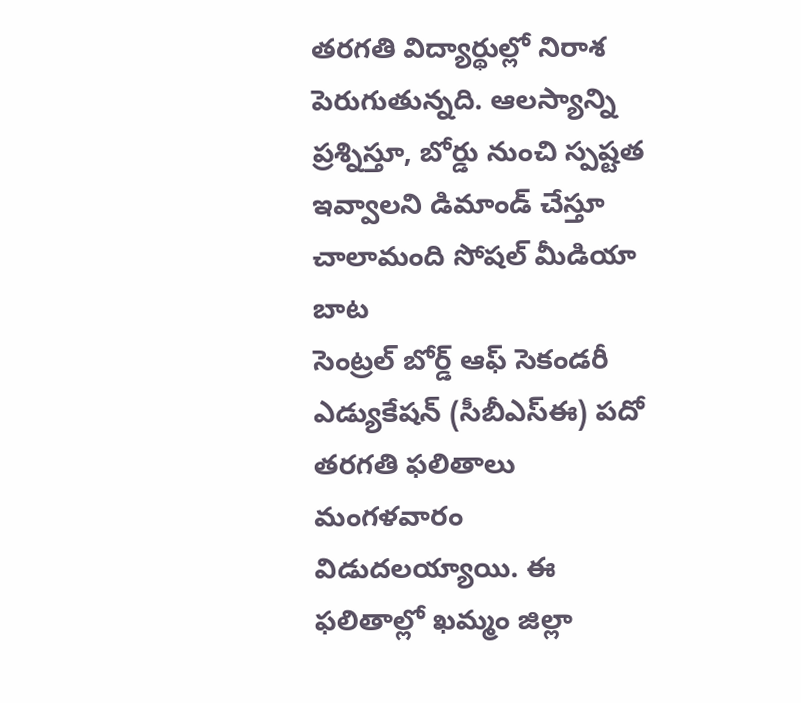తరగతి విద్యార్థుల్లో నిరాశ పెరుగుతున్నది. ఆలస్యాన్ని ప్రశ్నిస్తూ, బోర్డు నుంచి స్పష్టత ఇవ్వాలని డిమాండ్ చేస్తూ చాలామంది సోషల్ మీడియా బాట
సెంట్రల్ బోర్డ్ ఆఫ్ సెకండరీ ఎడ్యుకేషన్ (సీబీఎస్ఈ) పదో తరగతి ఫలితాలు మంగళవారం విడుదలయ్యాయి. ఈ ఫలితాల్లో ఖమ్మం జిల్లా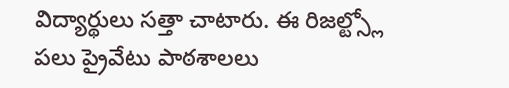విద్యార్థులు సత్తా చాటారు. ఈ రిజల్ట్స్లో పలు ప్రైవేటు పాఠశాలలు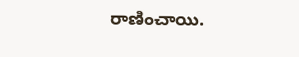రాణించాయి.